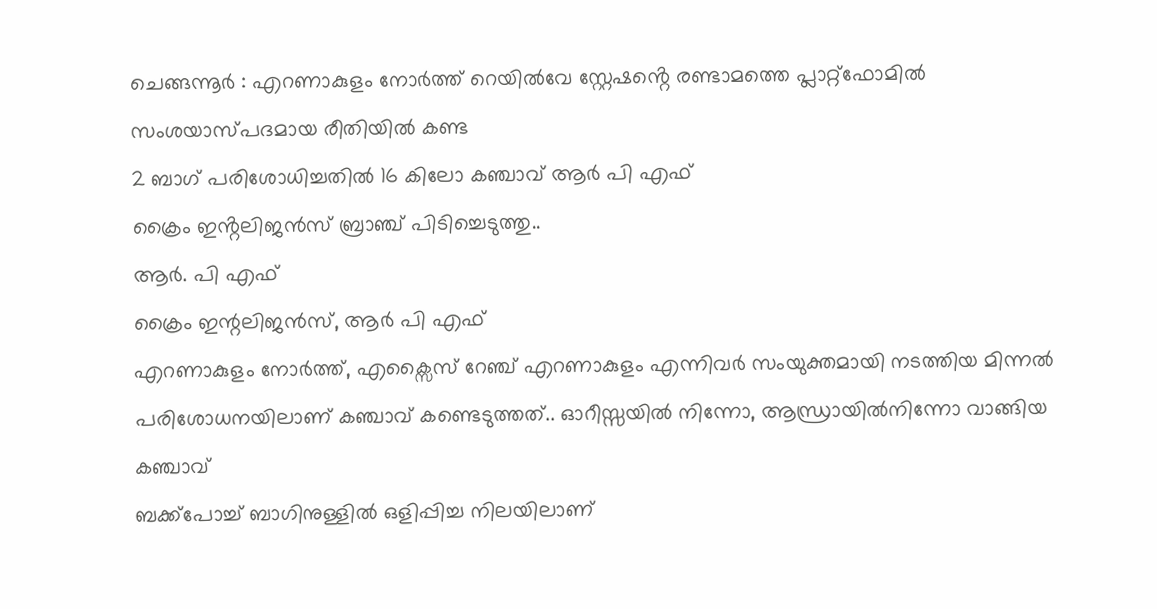ചെങ്ങന്നൂർ : എറണാകുളം നോർത്ത് റെയിൽവേ സ്റ്റേഷൻ്റെ രണ്ടാമത്തെ പ്ലാറ്റ്ഫോമിൽ സംശയാസ്പദമായ രീതിയിൽ കണ്ട
2 ബാഗ് പരിശോധിച്ചതിൽ 16 കിലോ കഞ്ചാവ് ആർ പി എഫ്
ക്രൈം ഇൻ്റലിജൻസ് ബ്രാഞ്ച് പിടിച്ചെടുത്തു..
ആർ. പി എഫ്
ക്രൈം ഇന്റലിജൻസ്, ആർ പി എഫ്
എറണാകുളം നോർത്ത്, എക്സൈസ് റേഞ്ച് എറണാകുളം എന്നിവർ സംയുക്തമായി നടത്തിയ മിന്നൽ പരിശോധനയിലാണ് കഞ്ചാവ് കണ്ടെടുത്തത്.. ഓറീസ്സയിൽ നിന്നോ, ആന്ധ്രായിൽനിന്നോ വാങ്ങിയ കഞ്ചാവ്
ബക്ക്പോച്ച് ബാഗിനുള്ളിൽ ഒളിപ്പിച്ച നിലയിലാണ്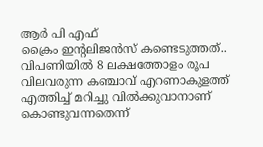ആർ പി എഫ്
ക്രൈം ഇൻ്റലിജൻസ് കണ്ടെടുത്തത്..
വിപണിയിൽ 8 ലക്ഷത്തോളം രൂപ വിലവരുന്ന കഞ്ചാവ് എറണാകുളത്ത് എത്തിച്ച് മറിച്ചു വിൽക്കുവാനാണ് കൊണ്ടുവന്നതെന്ന്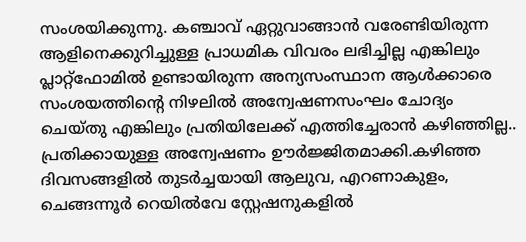സംശയിക്കുന്നു. കഞ്ചാവ് ഏറ്റുവാങ്ങാൻ വരേണ്ടിയിരുന്ന ആളിനെക്കുറിച്ചുള്ള പ്രാധമിക വിവരം ലഭിച്ചില്ല എങ്കിലും പ്ലാറ്റ്ഫോമിൽ ഉണ്ടായിരുന്ന അന്യസംസ്ഥാന ആൾക്കാരെ സംശയത്തിൻ്റെ നിഴലിൽ അന്വേഷണസംഘം ചോദ്യം ചെയ്തു എങ്കിലും പ്രതിയിലേക്ക് എത്തിച്ചേരാൻ കഴിഞ്ഞില്ല.. പ്രതിക്കായുള്ള അന്വേഷണം ഊർജ്ജിതമാക്കി.കഴിഞ്ഞ ദിവസങ്ങളിൽ തുടർച്ചയായി ആലുവ, എറണാകുളം, ചെങ്ങന്നൂർ റെയിൽവേ സ്റ്റേഷനുകളിൽ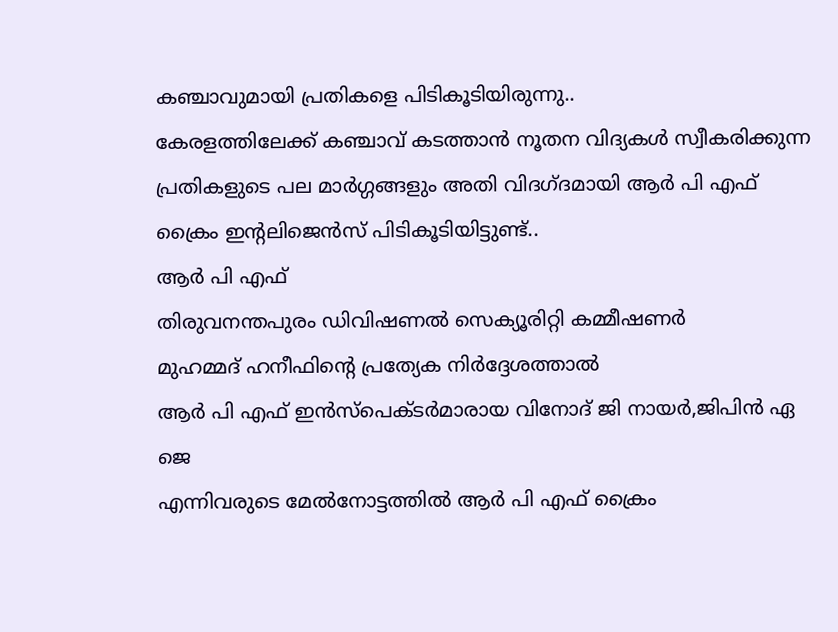കഞ്ചാവുമായി പ്രതികളെ പിടികൂടിയിരുന്നു..
കേരളത്തിലേക്ക് കഞ്ചാവ് കടത്താൻ നൂതന വിദ്യകൾ സ്വീകരിക്കുന്ന പ്രതികളുടെ പല മാർഗ്ഗങ്ങളും അതി വിദഗ്ദമായി ആർ പി എഫ്
ക്രൈം ഇൻ്റലിജെൻസ് പിടികൂടിയിട്ടുണ്ട്..
ആർ പി എഫ്
തിരുവനന്തപുരം ഡിവിഷണൽ സെക്യൂരിറ്റി കമ്മീഷണർ
മുഹമ്മദ് ഹനീഫിൻ്റെ പ്രത്യേക നിർദ്ദേശത്താൽ
ആർ പി എഫ് ഇൻസ്പെക്ടർമാരായ വിനോദ് ജി നായർ,ജിപിൻ ഏ ജെ
എന്നിവരുടെ മേൽനോട്ടത്തിൽ ആർ പി എഫ് ക്രൈം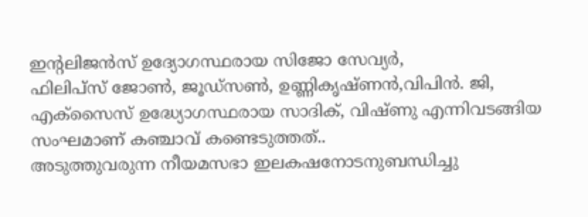ഇൻ്റലിജൻസ് ഉദ്യോഗസ്ഥരായ സിജോ സേവ്യർ,
ഫിലിപ്സ് ജോൺ, ജൂഡ്സൺ, ഉണ്ണികൃഷ്ണൻ,വിപിൻ. ജി, എക്സൈസ് ഉദ്ധ്യോഗസ്ഥരായ സാദിക്, വിഷ്ണു എന്നിവടങ്ങിയ സംഘമാണ് കഞ്ചാവ് കണ്ടെടുത്തത്..
അടുത്തുവരുന്ന നീയമസഭാ ഇലകഷനോടനുബന്ധിച്ചു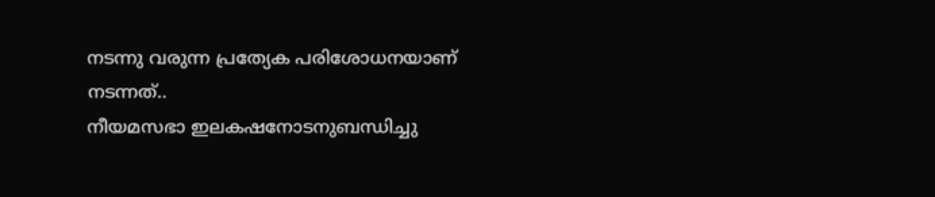നടന്നു വരുന്ന പ്രത്യേക പരിശോധനയാണ്
നടന്നത്..
നീയമസഭാ ഇലകഷനോടനുബന്ധിച്ചു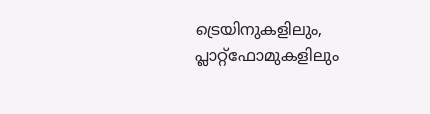ട്രെയിനുകളിലും, പ്ലാറ്റ്ഫോമുകളിലും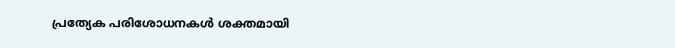പ്രത്യേക പരിശോധനകൾ ശക്തമായി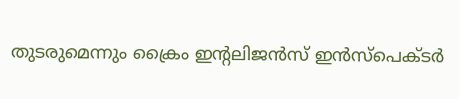തുടരുമെന്നും ക്രൈം ഇൻ്റലിജൻസ് ഇൻസ്പെക്ടർ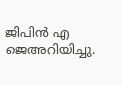ജിപിൻ എ ജെഅറിയിച്ചു.